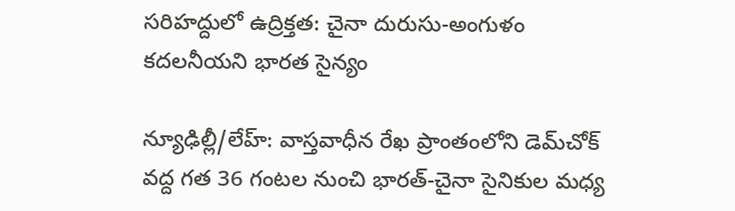సరిహద్దులో ఉద్రిక్తత: చైనా దురుసు-అంగుళం కదలనీయని భారత సైన్యం

న్యూఢిల్లీ/లేహ్: వాస్తవాధీన రేఖ ప్రాంతంలోని డెమ్‌చోక్ వద్ద గత 36 గంటల నుంచి భారత్-చైనా సైనికుల మధ్య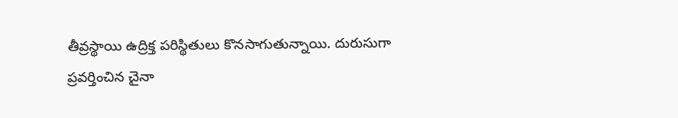తీవ్రస్థాయి ఉద్రిక్త పరిస్థితులు కొనసాగుతున్నాయి. దురుసుగా ప్రవర్తించిన చైనా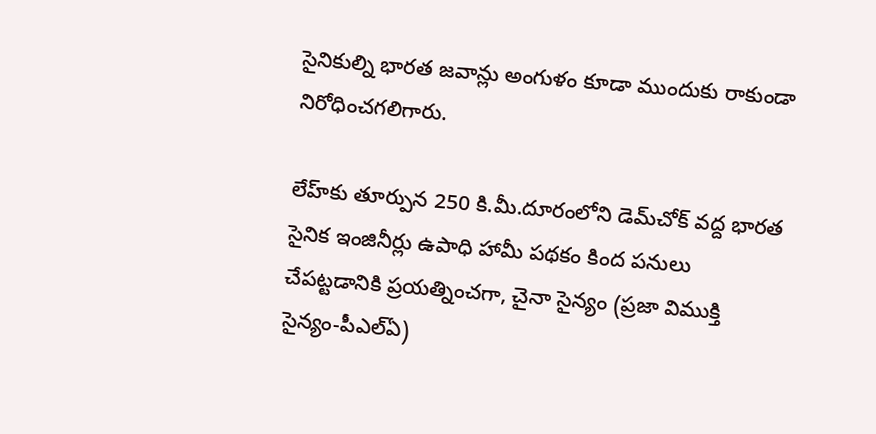సైనికుల్ని భారత జవాన్లు అంగుళం కూడా ముందుకు రాకుండా నిరోధించగలిగారు.

లేహ్‌కు తూర్పున 250 కి.మీ.దూరంలోని డెమ్‌చోక్‌ వద్ద భారత సైనిక ఇంజినీర్లు ఉపాధి హామీ పథకం కింద పనులు చేపట్టడానికి ప్రయత్నించగా, చైనా సైన్యం (ప్రజా విముక్తి సైన్యం-పీఎల్‌ఏ)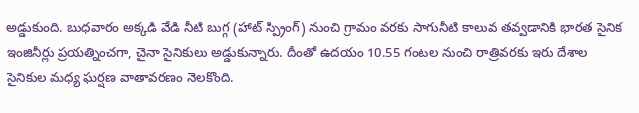అడ్డుకుంది. బుధవారం అక్కడి వేడి నీటి బుగ్గ (హాట్‌ స్ప్రింగ్‌) నుంచి గ్రామం వరకు సాగునీటి కాలువ తవ్వడానికి భారత సైనిక ఇంజినీర్లు ప్రయత్నించగా, చైనా సైనికులు అడ్డుకున్నారు. దీంతో ఉదయం 10.55 గంటల నుంచి రాత్రివరకు ఇరు దేశాల సైనికుల మధ్య ఘర్షణ వాతావరణం నెలకొంది.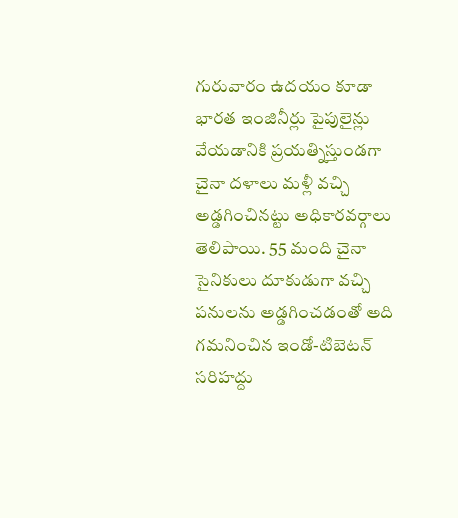గురువారం ఉదయం కూడా భారత ఇంజినీర్లు పైపులైన్లు వేయడానికి ప్రయత్నిస్తుండగా చైనా దళాలు మళ్లీ వచ్చి అడ్డగించినట్టు అధికారవర్గాలు తెలిపాయి. 55 మంది చైనా సైనికులు దూకుడుగా వచ్చి పనులను అడ్డగించడంతో అది గమనించిన ఇండో-టిబెటన్‌ సరిహద్దు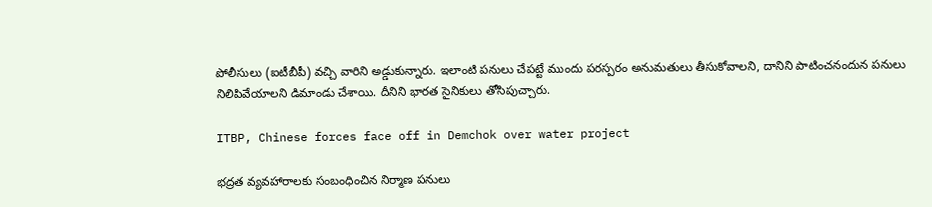పోలీసులు (ఐటీబీపీ) వచ్చి వారిని అడ్డుకున్నారు. ఇలాంటి పనులు చేపట్టే ముందు పరస్పరం అనుమతులు తీసుకోవాలని, దానిని పాటించనందున పనులు నిలిపివేయాలని డిమాండు చేశాయి. దీనిని భారత సైనికులు తోసిపుచ్చారు.

ITBP, Chinese forces face off in Demchok over water project

భద్రత వ్యవహారాలకు సంబంధించిన నిర్మాణ పనులు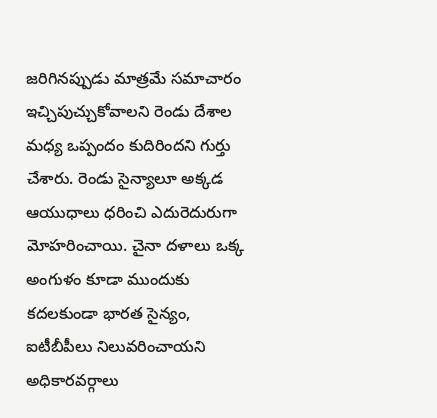జరిగినప్పుడు మాత్రమే సమాచారం ఇచ్చిపుచ్చుకోవాలని రెండు దేశాల మధ్య ఒప్పందం కుదిరిందని గుర్తు చేశారు. రెండు సైన్యాలూ అక్కడ ఆయుధాలు ధరించి ఎదురెదురుగా మోహరించాయి. చైనా దళాలు ఒక్క అంగుళం కూడా ముందుకు కదలకుండా భారత సైన్యం, ఐటీబీపీలు నిలువరించాయని అధికారవర్గాలు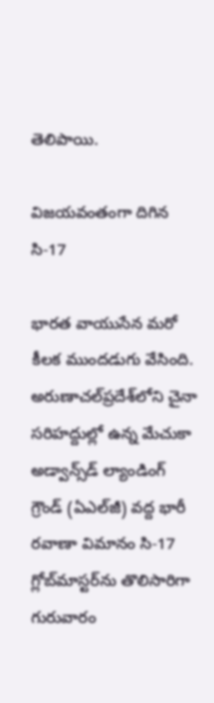తెలిపాయి.

విజయవంతంగా దిగిన సి-17

భారత వాయుసేన మరో కీలక ముందడుగు వేసింది. అరుణాచల్‌‌ప్రదేశ్‌లోని చైనా సరిహద్దుల్లో ఉన్న మేచుకా అడ్వాన్స్‌డ్‌ ల్యాండింగ్‌ గ్రౌండ్‌ (ఏఎల్‌జీ) వద్ద భారీ రవాణా విమానం సి-17 గ్లోబ్‌మాస్టర్‌ను తొలిసారిగా గురువారం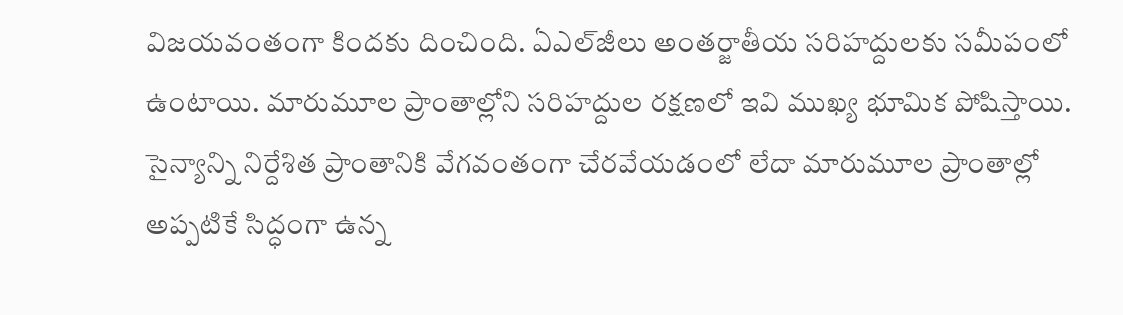విజయవంతంగా కిందకు దించింది. ఏఎల్‌జీలు అంతర్జాతీయ సరిహద్దులకు సమీపంలో ఉంటాయి. మారుమూల ప్రాంతాల్లోని సరిహద్దుల రక్షణలో ఇవి ముఖ్య భూమిక పోషిస్తాయి. సైన్యాన్ని నిర్దేశిత ప్రాంతానికి వేగవంతంగా చేరవేయడంలో లేదా మారుమూల ప్రాంతాల్లో అప్పటికే సిద్ధంగా ఉన్న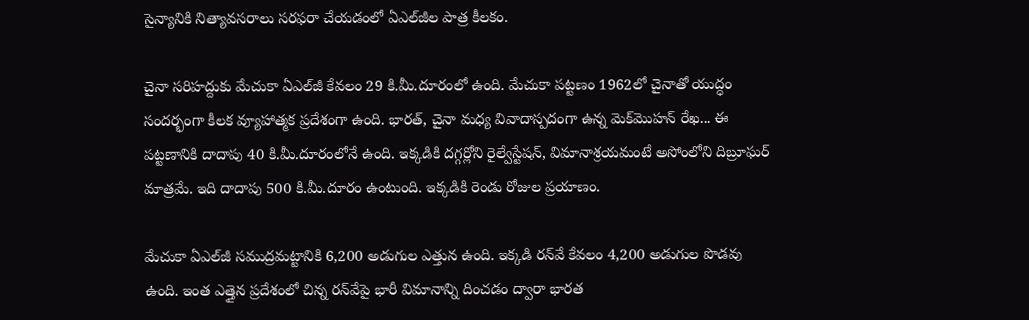సైన్యానికి నిత్యావసరాలు సరఫరా చేయడంలో ఏఎల్‌జీల పాత్ర కీలకం.

చైనా సరిహద్దుకు మేచుకా ఏఎల్‌జీ కేవలం 29 కి.మీ.దూరంలో ఉంది. మేచుకా పట్టణం 1962లో చైనాతో యుద్ధం సందర్భంగా కీలక వ్యూహాత్మక ప్రదేశంగా ఉంది. భారత్‌, చైనా మధ్య వివాదాస్పదంగా ఉన్న మెక్‌మొహన్‌ రేఖ... ఈ పట్టణానికి దాదాపు 40 కి.మీ.దూరంలోనే ఉంది. ఇక్కడికి దగ్గర్లోని రైల్వేస్టేషన్‌, విమానాశ్రయమంటే అసోంలోని దిబ్రూఘర్ మాత్రమే. ఇది దాదాపు 500 కి.మీ.దూరం ఉంటుంది. ఇక్కడికి రెండు రోజుల ప్రయాణం.

మేచుకా ఏఎల్‌జీ సముద్రమట్టానికి 6,200 అడుగుల ఎత్తున ఉంది. ఇక్కడి రన్‌వే కేవలం 4,200 అడుగుల పొడవు ఉంది. ఇంత ఎత్తైన ప్రదేశంలో చిన్న రన్‌వేపై భారీ విమానాన్ని దించడం ద్వారా భారత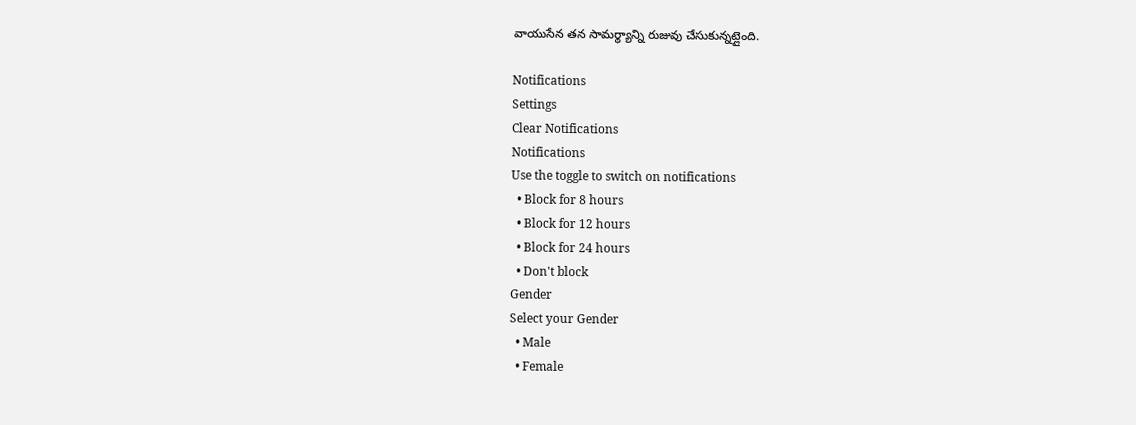వాయుసేన తన సామర్థ్యాన్ని రుజువు చేసుకున్నట్లైంది.

Notifications
Settings
Clear Notifications
Notifications
Use the toggle to switch on notifications
  • Block for 8 hours
  • Block for 12 hours
  • Block for 24 hours
  • Don't block
Gender
Select your Gender
  • Male
  • Female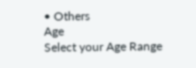• Others
Age
Select your Age Range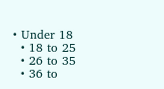• Under 18
  • 18 to 25
  • 26 to 35
  • 36 to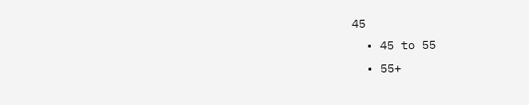45
  • 45 to 55
  • 55+